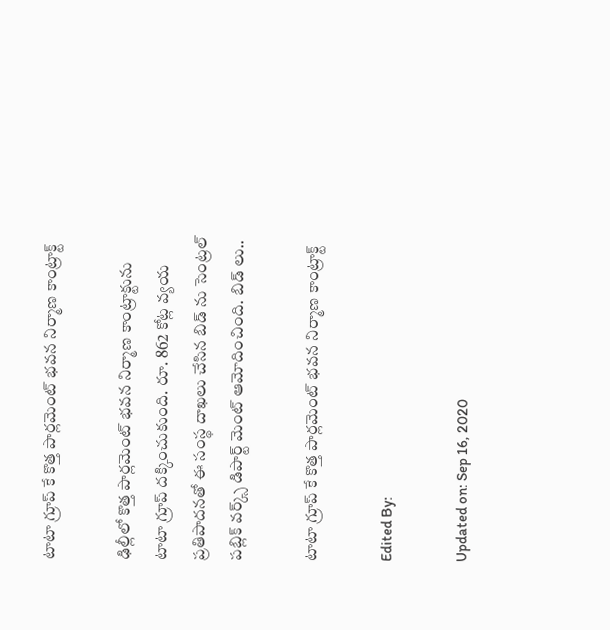టాటా గ్రూప్ కే కొత్త పార్లమెంట్ భవన నిర్మాణ కాంట్రాక్ట్

ఢిల్లీలో కొత్త పార్లమెంట్ భవన నిర్మాణ కాంట్రాక్టును టాటా గ్రూప్ దక్కించుకుంది. రూ. 862 కోట్ల వ్యయ ప్రతిపాదనతో ఈ సంస్థ దాఖలు చేసిన బిడ్ ను సెంట్రల్ పబ్లిక్ వర్క్స్ డిపార్ట్ మెంట్ ఆమోదించింది. బిడ్ లు..

టాటా గ్రూప్ కే కొత్త పార్లమెంట్ భవన నిర్మాణ కాంట్రాక్ట్

Edited By:

Updated on: Sep 16, 2020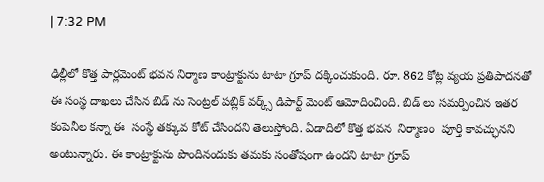| 7:32 PM

ఢిల్లీలో కొత్త పార్లమెంట్ భవన నిర్మాణ కాంట్రాక్టును టాటా గ్రూప్ దక్కించుకుంది. రూ. 862 కోట్ల వ్యయ ప్రతిపాదనతో ఈ సంస్థ దాఖలు చేసిన బిడ్ ను సెంట్రల్ పబ్లిక్ వర్క్స్ డిపార్ట్ మెంట్ ఆమోదించింది. బిడ్ లు సమర్పించిన ఇతర కంపెనీల కన్నా ఈ  సంస్థే తక్కువ కోట్ చేసిందని తెలుస్తోంది. ఏడాదిలో కొత్త భవన  నిర్మాణం  పూర్తి కావచ్ఛునని అంటున్నారు. ఈ కాంట్రాక్టును పొందినందుకు తమకు సంతోషంగా ఉందని టాటా గ్రూప్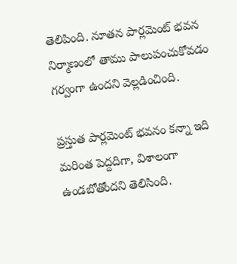తెలిపింది. నూతన పార్లమెంట్ భవన నిర్మాణంలో తాము పాలుపంచుకోవడం గర్వంగా ఉందని వెల్లడించింది.

ప్రస్తుత పార్లమెంట్ భవనం కన్నా ఇది మరింత పెద్దదిగా, విశాలంగా ఉండబోతోందని తెలిసింది.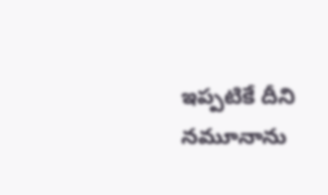ఇప్పటికే దీని నమూనాను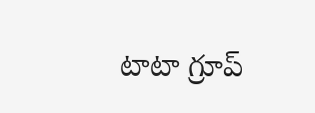టాటా గ్రూప్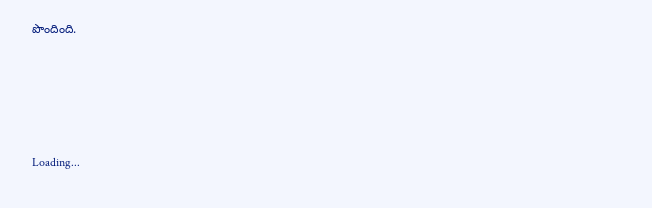పొందింది.





Loading...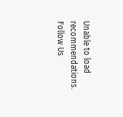Unable to load recommendations.
Follow Us